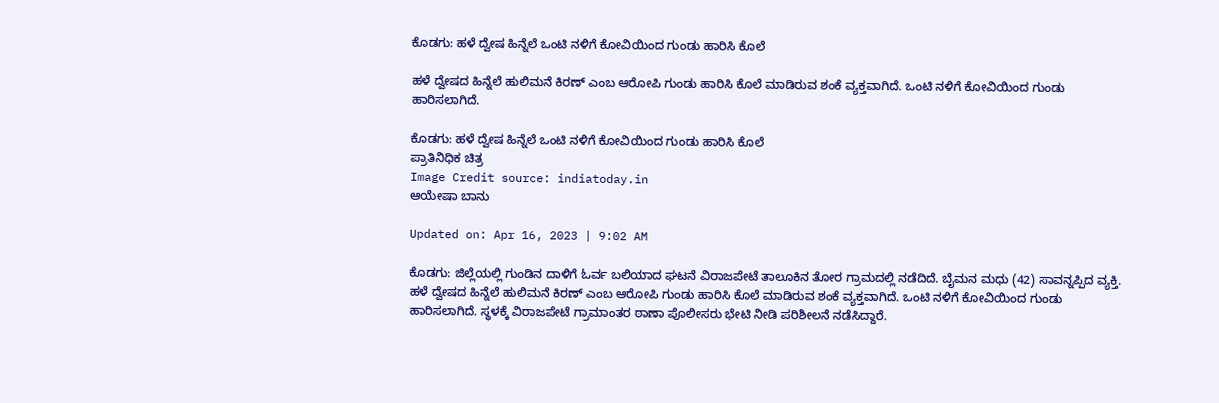ಕೊಡಗು: ಹಳೆ ದ್ವೇಷ ಹಿನ್ನೆಲೆ ಒಂಟಿ ನಳಿಗೆ ಕೋವಿಯಿಂದ ಗುಂಡು ಹಾರಿಸಿ ಕೊಲೆ

ಹಳೆ ದ್ವೇಷದ ಹಿನ್ನೆಲೆ ಹುಲಿಮನೆ ಕಿರಣ್ ಎಂಬ ಆರೋಪಿ ಗುಂಡು ಹಾರಿಸಿ ಕೊಲೆ ಮಾಡಿರುವ ಶಂಕೆ ವ್ಯಕ್ತವಾಗಿದೆ. ಒಂಟಿ ನಳಿಗೆ ಕೋವಿಯಿಂದ ಗುಂಡು ಹಾರಿಸಲಾಗಿದೆ.

ಕೊಡಗು: ಹಳೆ ದ್ವೇಷ ಹಿನ್ನೆಲೆ ಒಂಟಿ ನಳಿಗೆ ಕೋವಿಯಿಂದ ಗುಂಡು ಹಾರಿಸಿ ಕೊಲೆ
ಪ್ರಾತಿನಿಧಿಕ ಚಿತ್ರ
Image Credit source: indiatoday.in
ಆಯೇಷಾ ಬಾನು

Updated on: Apr 16, 2023 | 9:02 AM

ಕೊಡಗು: ಜಿಲ್ಲೆಯಲ್ಲಿ ಗುಂಡಿನ ದಾಳಿಗೆ ಓರ್ವ ಬಲಿಯಾದ ಘಟನೆ ವಿರಾಜಪೇಟೆ ತಾಲೂಕಿನ ತೋರ ಗ್ರಾಮದಲ್ಲಿ ನಡೆದಿದೆ. ಬೈಮನ ಮಧು (42) ಸಾವನ್ನಪ್ಪಿದ ವ್ಯಕ್ತಿ. ಹಳೆ ದ್ವೇಷದ ಹಿನ್ನೆಲೆ ಹುಲಿಮನೆ ಕಿರಣ್ ಎಂಬ ಆರೋಪಿ ಗುಂಡು ಹಾರಿಸಿ ಕೊಲೆ ಮಾಡಿರುವ ಶಂಕೆ ವ್ಯಕ್ತವಾಗಿದೆ. ಒಂಟಿ ನಳಿಗೆ ಕೋವಿಯಿಂದ ಗುಂಡು ಹಾರಿಸಲಾಗಿದೆ. ಸ್ಥಳಕ್ಕೆ ವಿರಾಜಪೇಟೆ ಗ್ರಾಮಾಂತರ ಠಾಣಾ ಪೊಲೀಸರು ಭೇಟಿ ನೀಡಿ ಪರಿಶೀಲನೆ ನಡೆಸಿದ್ದಾರೆ.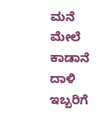ಮನೆ ಮೇಲೆ ಕಾಡಾನೆ ದಾಳಿ ಇಬ್ಬರಿಗೆ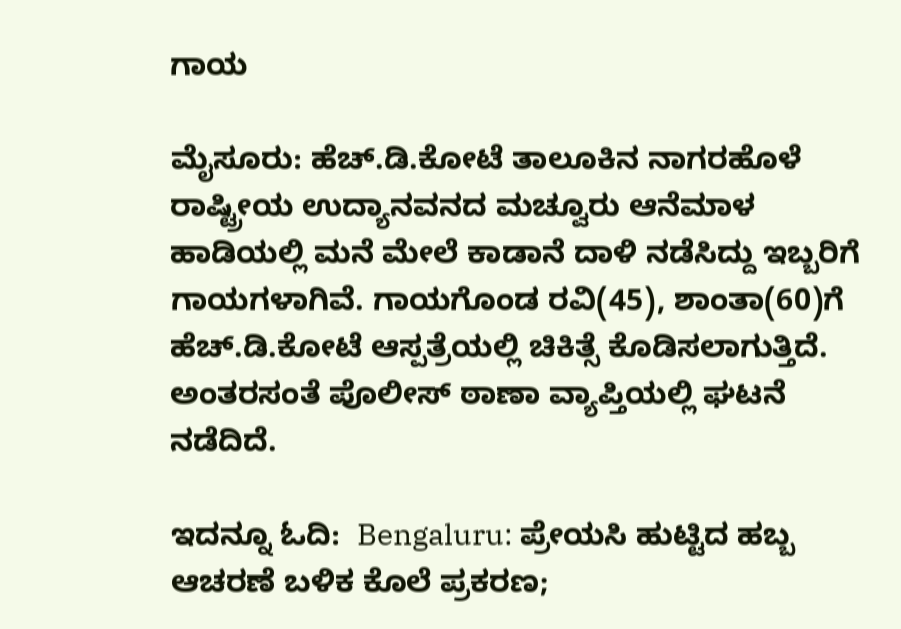ಗಾಯ

ಮೈಸೂರು: ಹೆಚ್.ಡಿ.ಕೋಟೆ ತಾಲೂಕಿನ ನಾಗರಹೊಳೆ ರಾಷ್ಟ್ರೀಯ ಉದ್ಯಾನವನದ ಮಚ್ವೂರು ಆನೆಮಾಳ ಹಾಡಿಯಲ್ಲಿ ಮನೆ ಮೇಲೆ ಕಾಡಾನೆ ದಾಳಿ ನಡೆಸಿದ್ದು ಇಬ್ಬರಿಗೆ ಗಾಯಗಳಾಗಿವೆ. ಗಾಯಗೊಂಡ ರವಿ(45), ಶಾಂತಾ(60)ಗೆ ಹೆಚ್.ಡಿ.ಕೋಟೆ ಆಸ್ಪತ್ರೆಯಲ್ಲಿ ಚಿಕಿತ್ಸೆ ಕೊಡಿಸಲಾಗುತ್ತಿದೆ. ಅಂತರಸಂತೆ ಪೊಲೀಸ್ ಠಾಣಾ ವ್ಯಾಪ್ತಿಯಲ್ಲಿ ಘಟನೆ ನಡೆದಿದೆ.

ಇದನ್ನೂ ಓದಿ:  Bengaluru: ಪ್ರೇಯಸಿ ಹುಟ್ಟಿದ ಹಬ್ಬ ಆಚರಣೆ ಬಳಿಕ ಕೊಲೆ ಪ್ರಕರಣ;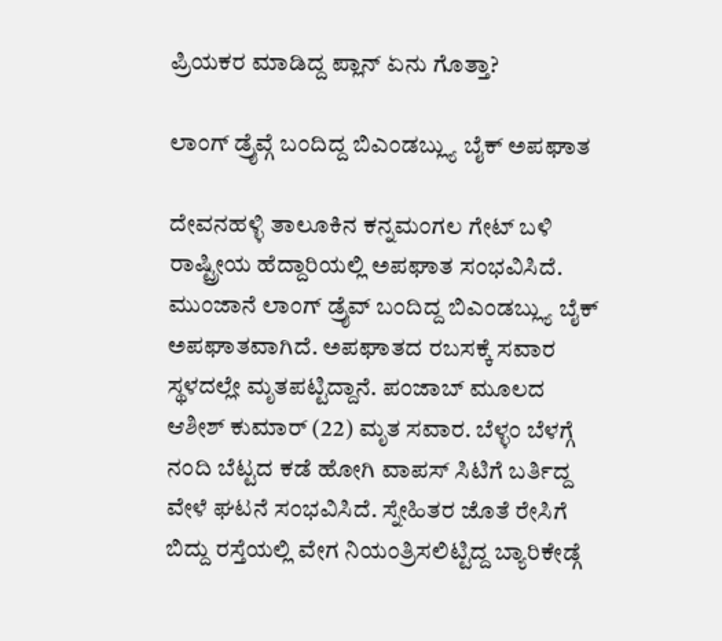ಪ್ರಿಯಕರ ಮಾಡಿದ್ದ ಪ್ಲಾನ್ ಏನು ಗೊತ್ತಾ?

ಲಾಂಗ್ ಡ್ರೈವ್ಗೆ ಬಂದಿದ್ದ ಬಿಎಂಡಬ್ಲ್ಯು ಬೈಕ್ ಅಪಘಾತ

ದೇವನಹಳ್ಳಿ ತಾಲೂಕಿನ ಕನ್ನಮಂಗಲ ಗೇಟ್ ಬಳಿ ರಾಷ್ಟ್ರೀಯ ಹೆದ್ದಾರಿಯಲ್ಲಿ ಅಪಘಾತ ಸಂಭವಿಸಿದೆ. ಮುಂಜಾನೆ ಲಾಂಗ್ ಡ್ರೈವ್ ಬಂದಿದ್ದ ಬಿಎಂಡಬ್ಲ್ಯು ಬೈಕ್ ಅಪಘಾತವಾಗಿದೆ. ಅಪಘಾತದ ರಬಸಕ್ಕೆ ಸವಾರ ಸ್ಥಳದಲ್ಲೇ ಮೃತಪಟ್ಟಿದ್ದಾನೆ. ಪಂಜಾಬ್ ಮೂಲದ ಆಶೀಶ್ ಕುಮಾರ್ (22) ಮೃತ ಸವಾರ. ಬೆಳ್ಳಂ ಬೆಳಗ್ಗೆ ನಂದಿ ಬೆಟ್ಟದ ಕಡೆ ಹೋಗಿ ವಾಪಸ್ ಸಿಟಿಗೆ ಬರ್ತಿದ್ದ ವೇಳೆ ಘಟನೆ ಸಂಭವಿಸಿದೆ. ಸ್ನೇಹಿತರ ಜೊತೆ ರೇಸಿಗೆ ಬಿದ್ದು ರಸ್ತೆಯಲ್ಲಿ ವೇಗ ನಿಯಂತ್ರಿಸಲಿಟ್ಟಿದ್ದ ಬ್ಯಾರಿಕೇಡ್ಗೆ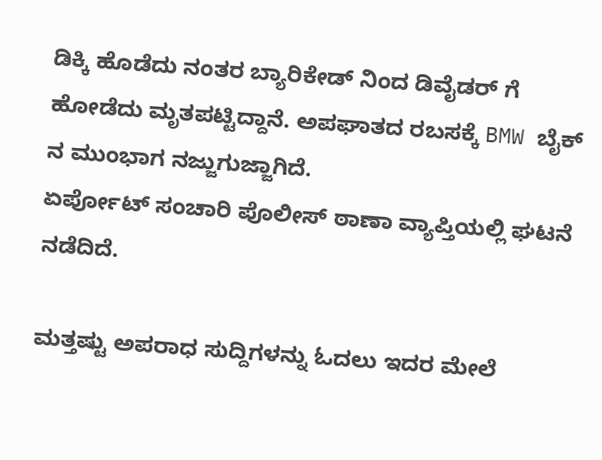ಡಿಕ್ಕಿ ಹೊಡೆದು ನಂತರ ಬ್ಯಾರಿಕೇಡ್ ನಿಂದ ಡಿವೈಡರ್ ಗೆ ಹೋಡೆದು ಮೃತಪಟ್ಟಿದ್ದಾನೆ. ಅಪಘಾತದ ರಬಸಕ್ಕೆ BMW ಬೈಕ್ ನ ಮುಂಭಾಗ ನಜ್ಜುಗುಜ್ಜಾಗಿದೆ.
ಏರ್ಪೋಟ್ ಸಂಚಾರಿ ಪೊಲೀಸ್ ಠಾಣಾ ವ್ಯಾಪ್ತಿಯಲ್ಲಿ ಘಟನೆ ನಡೆದಿದೆ.

ಮತ್ತಷ್ಟು ಅಪರಾಧ ಸುದ್ದಿಗಳನ್ನು ಓದಲು ಇದರ ಮೇಲೆ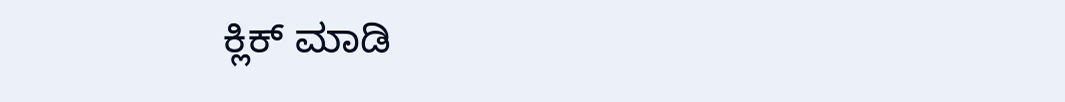ಕ್ಲಿಕ್ ಮಾಡಿ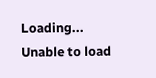Loading...
Unable to load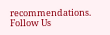recommendations.
Follow Us